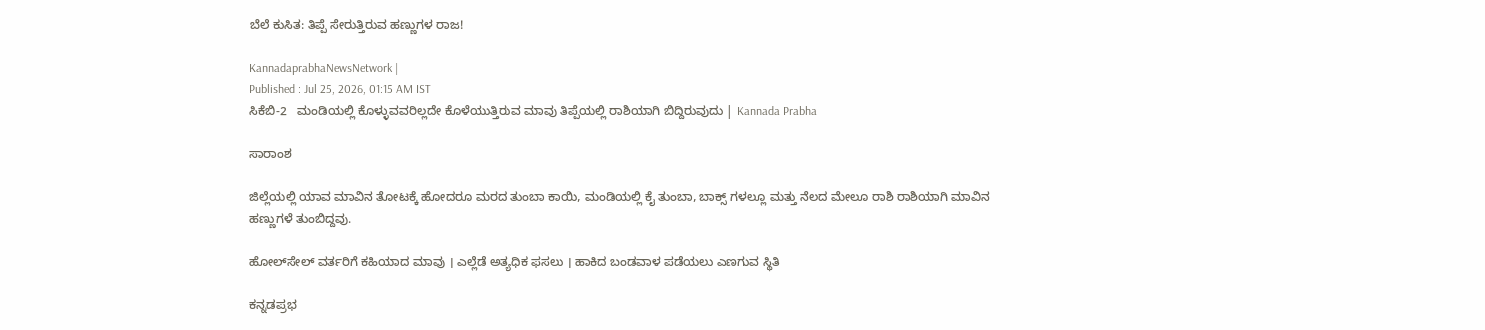ಬೆಲೆ ಕುಸಿತ: ತಿಪ್ಪೆ ಸೇರುತ್ತಿರುವ ಹಣ್ಣುಗಳ ರಾಜ!

KannadaprabhaNewsNetwork |
Published : Jul 25, 2026, 01:15 AM IST
ಸಿಕೆಬಿ-2   ಮಂಡಿಯಲ್ಲಿ ಕೊಳ್ಳುವವರಿಲ್ಲದೇ ಕೊಳೆಯುತ್ತಿರುವ ಮಾವು ತಿಪ್ಪೆಯಲ್ಲಿ ರಾಶಿಯಾಗಿ ಬಿದ್ದಿರುವುದು | Kannada Prabha

ಸಾರಾಂಶ

ಜಿಲ್ಲೆಯಲ್ಲಿ ಯಾವ ಮಾವಿನ ತೋಟಕ್ಕೆ ಹೋದರೂ ಮರದ ತುಂಬಾ ಕಾಯಿ, ಮಂಡಿಯಲ್ಲಿ ಕೈ ತುಂಬಾ, ಬಾಕ್ಸ್ ಗಳಲ್ಲೂ ಮತ್ತು ನೆಲದ ಮೇಲೂ ರಾಶಿ ರಾಶಿಯಾಗಿ ಮಾವಿನ ಹಣ್ಣುಗಳೆ ತುಂಬಿದ್ದವು.

ಹೋಲ್‌ಸೇಲ್‌ ವರ್ತರಿಗೆ ಕಹಿಯಾದ ಮಾವು । ಎಲ್ಲೆಡೆ ಅತ್ಯಧಿಕ ಫಸಲು । ಹಾಕಿದ ಬಂಡವಾಳ ಪಡೆಯಲು ಎಣಗುವ ಸ್ಥಿತಿ

ಕನ್ನಡಪ್ರಭ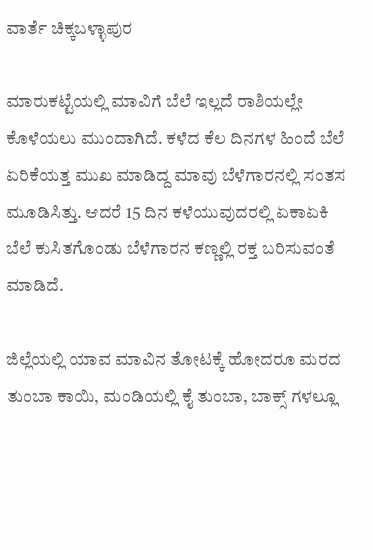ವಾರ್ತೆ ಚಿಕ್ಕಬಳ್ಳಾಪುರ

ಮಾರುಕಟ್ಟೆಯಲ್ಲಿ ಮಾವಿಗೆ ಬೆಲೆ ಇಲ್ಲದೆ ರಾಶಿಯಲ್ಲೇ ಕೊಳೆಯಲು ಮುಂದಾಗಿದೆ. ಕಳೆದ ಕೆಲ ದಿನಗಳ ಹಿಂದೆ ಬೆಲೆ ಏರಿಕೆಯತ್ತ ಮುಖ ಮಾಡಿದ್ದ ಮಾವು ಬೆಳೆಗಾರನಲ್ಲಿ ಸಂತಸ ಮೂಡಿಸಿತ್ತು. ಆದರೆ 15 ದಿನ ಕಳೆಯುವುದರಲ್ಲಿ ಏಕಾಏಕಿ ಬೆಲೆ ಕುಸಿತಗೊಂಡು ಬೆಳೆಗಾರನ ಕಣ್ಣಲ್ಲಿ ರಕ್ತ ಬರಿಸುವಂತೆ ಮಾಡಿದೆ.

ಜಿಲ್ಲೆಯಲ್ಲಿ ಯಾವ ಮಾವಿನ ತೋಟಕ್ಕೆ ಹೋದರೂ ಮರದ ತುಂಬಾ ಕಾಯಿ, ಮಂಡಿಯಲ್ಲಿ ಕೈ ತುಂಬಾ, ಬಾಕ್ಸ್ ಗಳಲ್ಲೂ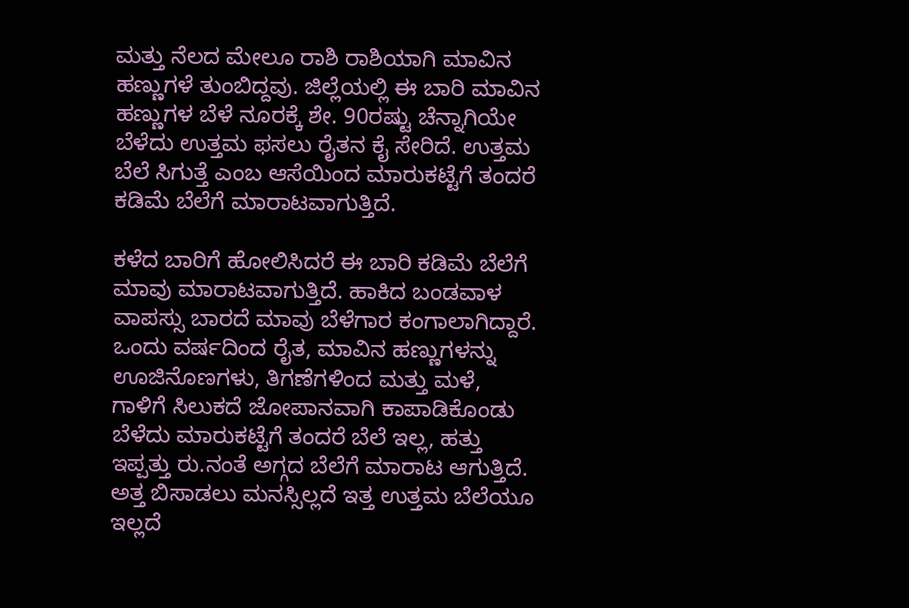ಮತ್ತು ನೆಲದ ಮೇಲೂ ರಾಶಿ ರಾಶಿಯಾಗಿ ಮಾವಿನ ಹಣ್ಣುಗಳೆ ತುಂಬಿದ್ದವು. ಜಿಲ್ಲೆಯಲ್ಲಿ ಈ ಬಾರಿ ಮಾವಿನ ಹಣ್ಣುಗಳ ಬೆಳೆ ನೂರಕ್ಕೆ ಶೇ. 90ರಷ್ಟು ಚೆನ್ನಾಗಿಯೇ ಬೆಳೆದು ಉತ್ತಮ ಫಸಲು ರೈತನ ಕೈ ಸೇರಿದೆ. ಉತ್ತಮ ಬೆಲೆ ಸಿಗುತ್ತೆ ಎಂಬ ಆಸೆಯಿಂದ ಮಾರುಕಟ್ಟೆಗೆ ತಂದರೆ ಕಡಿಮೆ ಬೆಲೆಗೆ ಮಾರಾಟವಾಗುತ್ತಿದೆ.

ಕಳೆದ ಬಾರಿಗೆ ಹೋಲಿಸಿದರೆ ಈ ಬಾರಿ ಕಡಿಮೆ ಬೆಲೆಗೆ ಮಾವು ಮಾರಾಟವಾಗುತ್ತಿದೆ. ಹಾಕಿದ ಬಂಡವಾಳ ವಾಪಸ್ಸು ಬಾರದೆ ಮಾವು ಬೆಳೆಗಾರ ಕಂಗಾಲಾಗಿದ್ದಾರೆ. ಒಂದು ವರ್ಷದಿಂದ ರೈತ, ಮಾವಿನ ಹಣ್ಣುಗಳನ್ನು ಊಜಿನೊಣಗಳು, ತಿಗಣೆಗಳಿಂದ ಮತ್ತು ಮಳೆ, ಗಾಳಿಗೆ ಸಿಲುಕದೆ ಜೋಪಾನವಾಗಿ ಕಾಪಾಡಿಕೊಂಡು ಬೆಳೆದು ಮಾರುಕಟ್ಟೆಗೆ ತಂದರೆ ಬೆಲೆ ಇಲ್ಲ, ಹತ್ತು ಇಪ್ಪತ್ತು ರು.ನಂತೆ ಅಗ್ಗದ ಬೆಲೆಗೆ ಮಾರಾಟ ಆಗುತ್ತಿದೆ. ಅತ್ತ ಬಿಸಾಡಲು ಮನಸ್ಸಿಲ್ಲದೆ ಇತ್ತ ಉತ್ತಮ ಬೆಲೆಯೂ ಇಲ್ಲದೆ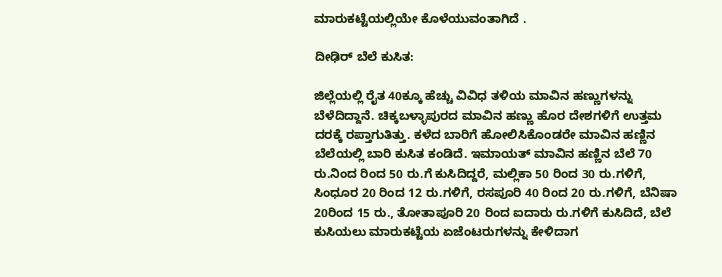ಮಾರುಕಟ್ಟೆಯಲ್ಲಿಯೇ ಕೊಳೆಯುವಂತಾಗಿದೆ .

ದೀಢಿರ್ ಬೆಲೆ ಕುಸಿತ:

ಜಿಲ್ಲೆಯಲ್ಲಿ ರೈತ 40ಕ್ಕೂ ಹೆಚ್ಚು ವಿವಿಧ ತಳಿಯ ಮಾವಿನ ಹಣ್ಣುಗಳನ್ನು ಬೆಳೆದಿದ್ದಾನೆ. ಚಿಕ್ಕಬಳ್ಳಾಪುರದ ಮಾವಿನ ಹಣ್ಣು ಹೊರ ದೇಶಗಳಿಗೆ ಉತ್ತಮ ದರಕ್ಕೆ ರಪ್ತಾಗುತಿತ್ತು. ಕಳೆದ ಬಾರಿಗೆ ಹೋಲಿಸಿಕೊಂಡರೇ ಮಾವಿನ ಹಣ್ಣಿನ ಬೆಲೆಯಲ್ಲಿ ಬಾರಿ ಕುಸಿತ ಕಂಡಿದೆ. ಇಮಾಯತ್ ಮಾವಿನ ಹಣ್ಣಿನ ಬೆಲೆ 70 ರು.ನಿಂದ ರಿಂದ 50 ರು.ಗೆ ಕುಸಿದಿದ್ದರೆ, ಮಲ್ಲಿಕಾ 50 ರಿಂದ 30 ರು.ಗಳಿಗೆ, ಸಿಂಧೂರ 20 ರಿಂದ 12 ರು.ಗಳಿಗೆ, ರಸಪೂರಿ 40 ರಿಂದ 20 ರು.ಗಳಿಗೆ, ಬೆನಿಷಾ 20ರಿಂದ 15 ರು., ತೋತಾಪೂರಿ 20 ರಿಂದ ಐದಾರು ರು.ಗಳಿಗೆ ಕುಸಿದಿದೆ, ಬೆಲೆ ಕುಸಿಯಲು ಮಾರುಕಟ್ಟೆಯ ಏಜೆಂಟರುಗಳನ್ನು ಕೇಳಿದಾಗ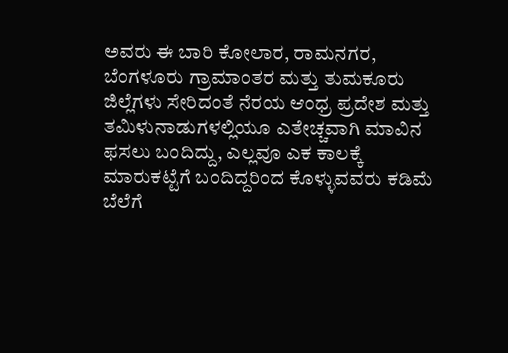ಅವರು ಈ ಬಾರಿ ಕೋಲಾರ, ರಾಮನಗರ, ಬೆಂಗಳೂರು ಗ್ರಾಮಾಂತರ ಮತ್ತು ತುಮಕೂರು ಜಿಲ್ಲೆಗಳು ಸೇರಿದಂತೆ ನೆರಯ ಆಂಧ್ರ ಪ್ರದೇಶ ಮತ್ತು ತಮಿಳುನಾಡುಗಳಲ್ಲಿಯೂ ಎತೇಚ್ಚವಾಗಿ ಮಾವಿನ ಫಸಲು ಬಂದಿದ್ದು, ಎಲ್ಲವೂ ಎಕ ಕಾಲಕ್ಕೆ ಮಾರುಕಟ್ಟೆಗೆ ಬಂದಿದ್ದರಿಂದ ಕೊಳ್ಳುವವರು ಕಡಿಮೆ ಬೆಲೆಗೆ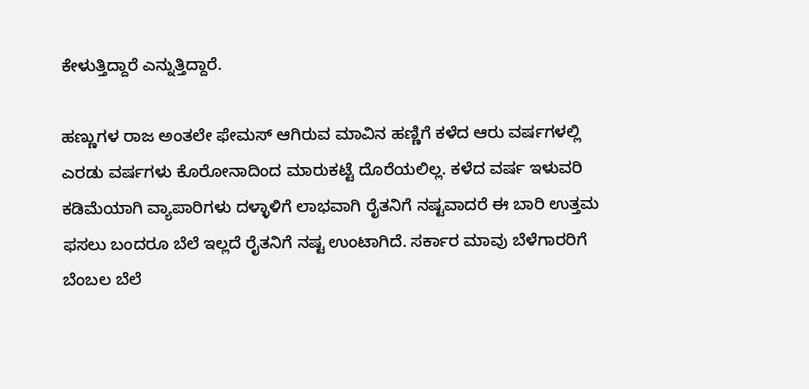ಕೇಳುತ್ತಿದ್ದಾರೆ ಎನ್ನುತ್ತಿದ್ದಾರೆ.

ಹಣ್ಣುಗಳ ರಾಜ ಅಂತಲೇ ಫೇಮಸ್ ಆಗಿರುವ ಮಾವಿನ ಹಣ್ಣಿಗೆ ಕಳೆದ ಆರು ವರ್ಷಗಳಲ್ಲಿ ಎರಡು ವರ್ಷಗಳು ಕೊರೋನಾದಿಂದ ಮಾರುಕಟ್ಟೆ ದೊರೆಯಲಿಲ್ಲ. ಕಳೆದ ವರ್ಷ ಇಳುವರಿ ಕಡಿಮೆಯಾಗಿ ವ್ಯಾಪಾರಿಗಳು ದಳ್ಳಾಳಿಗೆ ಲಾಭವಾಗಿ ರೈತನಿಗೆ ನಷ್ಟವಾದರೆ ಈ ಬಾರಿ ಉತ್ತಮ ಫಸಲು ಬಂದರೂ ಬೆಲೆ ಇಲ್ಲದೆ ರೈತನಿಗೆ ನಷ್ಟ ಉಂಟಾಗಿದೆ. ಸರ್ಕಾರ ಮಾವು ಬೆಳೆಗಾರರಿಗೆ ಬೆಂಬಲ ಬೆಲೆ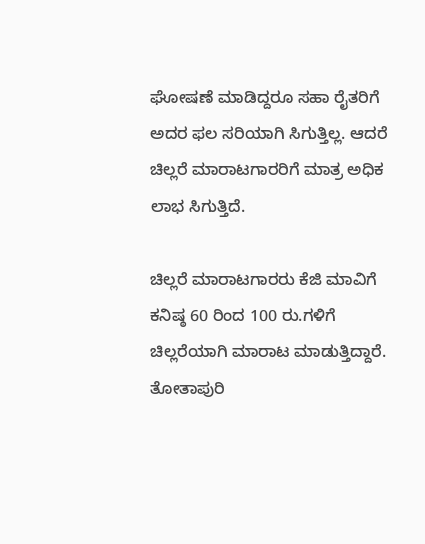ಘೋಷಣೆ ಮಾಡಿದ್ದರೂ ಸಹಾ ರೈತರಿಗೆ ಅದರ ಫಲ ಸರಿಯಾಗಿ ಸಿಗುತ್ತಿಲ್ಲ. ಆದರೆ ಚಿಲ್ಲರೆ ಮಾರಾಟಗಾರರಿಗೆ ಮಾತ್ರ ಅಧಿಕ ಲಾಭ ಸಿಗುತ್ತಿದೆ.

ಚಿಲ್ಲರೆ ಮಾರಾಟಗಾರರು ಕೆಜಿ ಮಾವಿಗೆ ಕನಿಷ್ಠ 60 ರಿಂದ 100 ರು.ಗಳಿಗೆ ಚಿಲ್ಲರೆಯಾಗಿ ಮಾರಾಟ ಮಾಡುತ್ತಿದ್ದಾರೆ. ತೋತಾಪುರಿ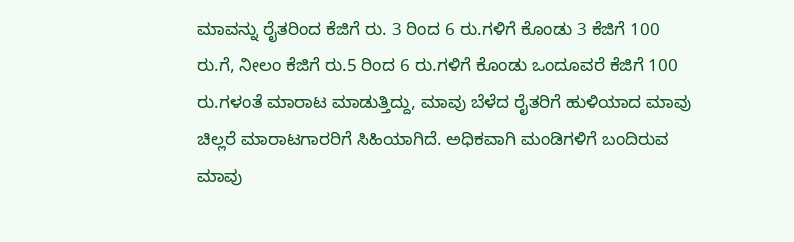ಮಾವನ್ನು ರೈತರಿಂದ ಕೆಜಿಗೆ ರು. 3 ರಿಂದ 6 ರು.ಗಳಿಗೆ ಕೊಂಡು 3 ಕೆಜಿಗೆ 100 ರು.ಗೆ, ನೀಲಂ ಕೆಜಿಗೆ ರು.5 ರಿಂದ 6 ರು.ಗಳಿಗೆ ಕೊಂಡು ಒಂದೂವರೆ ಕೆಜಿಗೆ 100 ರು.ಗಳಂತೆ ಮಾರಾಟ ಮಾಡುತ್ತಿದ್ದು, ಮಾವು ಬೆಳೆದ ರೈತರಿಗೆ ಹುಳಿಯಾದ ಮಾವು ಚಿಲ್ಲರೆ ಮಾರಾಟಗಾರರಿಗೆ ಸಿಹಿಯಾಗಿದೆ. ಅಧಿಕವಾಗಿ ಮಂಡಿಗಳಿಗೆ ಬಂದಿರುವ ಮಾವು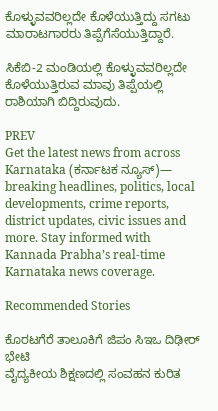ಕೊಳ್ಳುವವರಿಲ್ಲದೇ ಕೊಳೆಯುತ್ತಿದ್ದು ಸಗಟು ಮಾರಾಟಗಾರರು ತಿಪ್ಪೆಗೆಸೆಯುತ್ತಿದ್ದಾರೆ.

ಸಿಕೆಬಿ-2 ಮಂಡಿಯಲ್ಲಿ ಕೊಳ್ಳುವವರಿಲ್ಲದೇ ಕೊಳೆಯುತ್ತಿರುವ ಮಾವು ತಿಪ್ಪೆಯಲ್ಲಿ ರಾಶಿಯಾಗಿ ಬಿದ್ದಿರುವುದು.

PREV
Get the latest news from across Karnataka (ಕರ್ನಾಟಕ ನ್ಯೂಸ್)— breaking headlines, politics, local developments, crime reports, district updates, civic issues and more. Stay informed with Kannada Prabha’s real‑time Karnataka news coverage.

Recommended Stories

ಕೊರಟಗೆರೆ ತಾಲೂಕಿಗೆ ಜಿಪಂ ಸಿಇಒ ದಿಢೀರ್ ಭೇಟಿ
ವೈದ್ಯಕೀಯ ಶಿಕ್ಷಣದಲ್ಲಿ ಸಂವಹನ ಕುರಿತ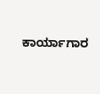ಕಾರ್ಯಾಗಾರ